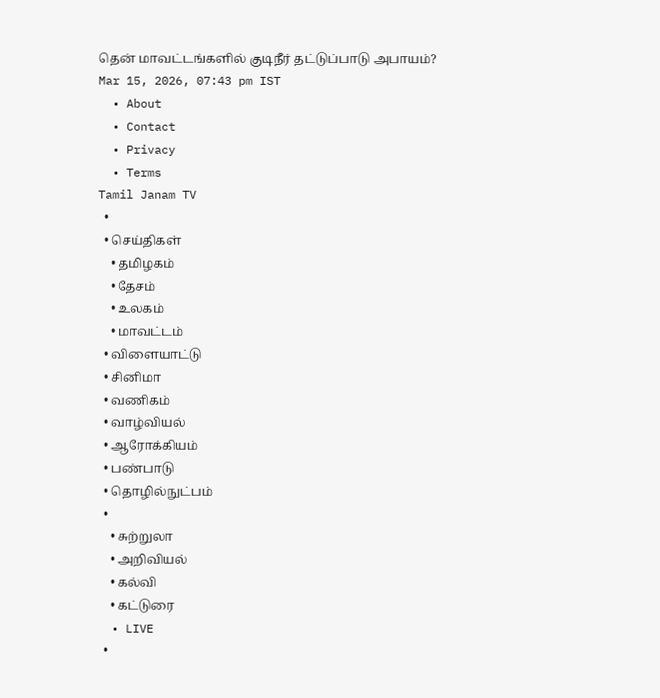தென் மாவட்டங்களில் குடிநீர் தட்டுப்பாடு அபாயம்?
Mar 15, 2026, 07:43 pm IST
  • About
  • Contact
  • Privacy
  • Terms
Tamil Janam TV
  •
  • செய்திகள்
    • தமிழகம்
    • தேசம்
    • உலகம்
    • மாவட்டம்
  • விளையாட்டு
  • சினிமா
  • வணிகம்
  • வாழ்வியல்
  • ஆரோக்கியம்
  • பண்பாடு
  • தொழில்நுட்பம்
  •
    • சுற்றுலா
    • அறிவியல்
    • கல்வி
    • கட்டுரை
  • LIVE
  •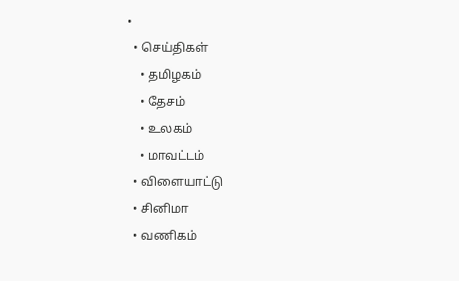•
  • செய்திகள்
    • தமிழகம்
    • தேசம்
    • உலகம்
    • மாவட்டம்
  • விளையாட்டு
  • சினிமா
  • வணிகம்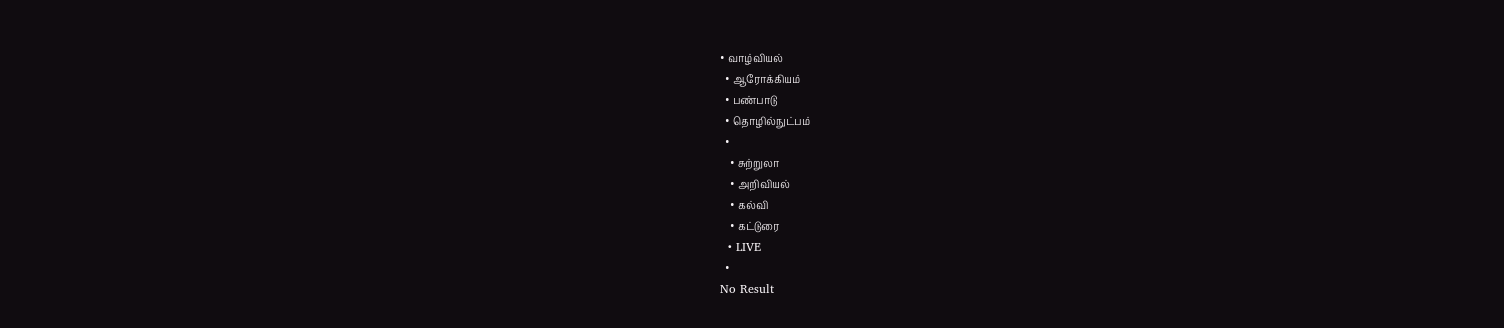• வாழ்வியல்
  • ஆரோக்கியம்
  • பண்பாடு
  • தொழில்நுட்பம்
  •
    • சுற்றுலா
    • அறிவியல்
    • கல்வி
    • கட்டுரை
  • LIVE
  •
No Result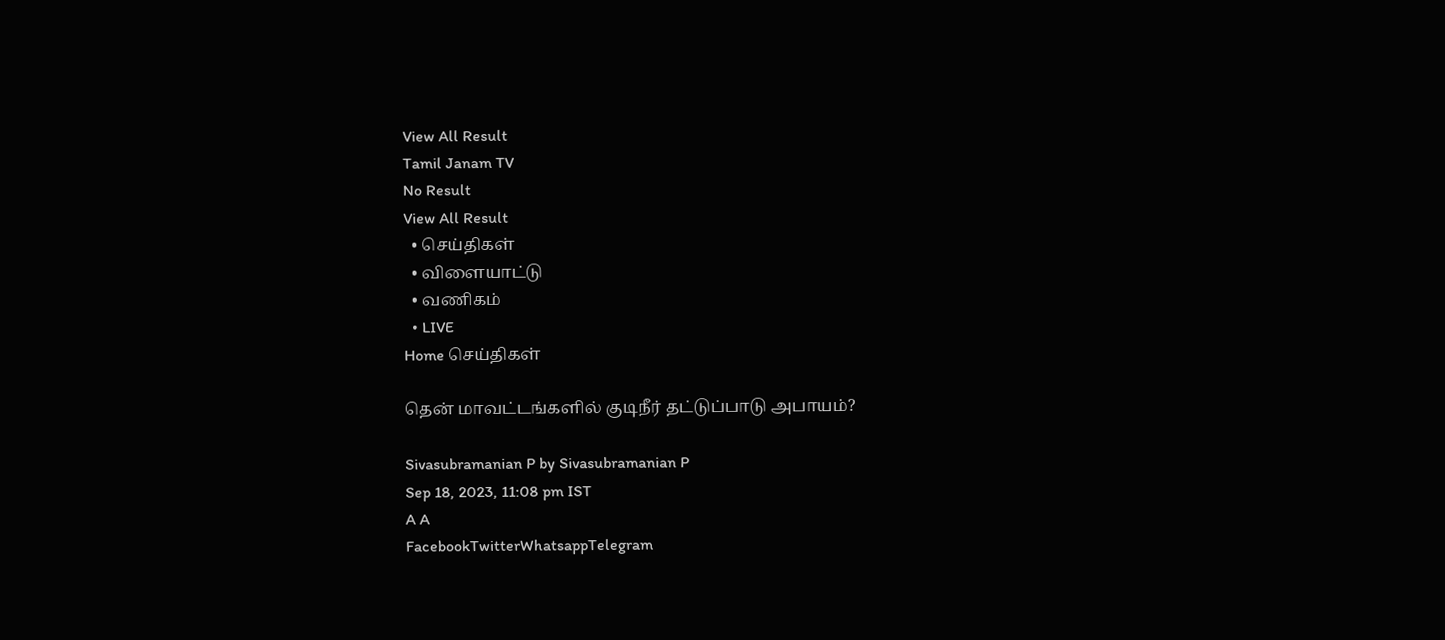View All Result
Tamil Janam TV
No Result
View All Result
  • செய்திகள்
  • விளையாட்டு
  • வணிகம்
  • LIVE
Home செய்திகள்

தென் மாவட்டங்களில் குடிநீர் தட்டுப்பாடு அபாயம்?

Sivasubramanian P by Sivasubramanian P
Sep 18, 2023, 11:08 pm IST
A A
FacebookTwitterWhatsappTelegram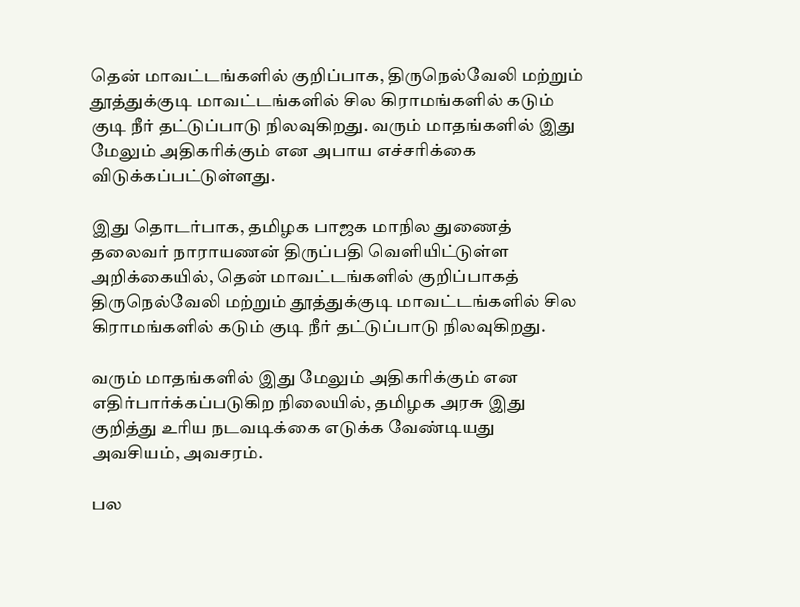தென் மாவட்டங்களில் குறிப்பாக, திருநெல்வேலி மற்றும் தூத்துக்குடி மாவட்டங்களில் சில கிராமங்களில் கடும் குடி நீர் தட்டுப்பாடு நிலவுகிறது. வரும் மாதங்களில் இது மேலும் அதிகரிக்கும் என அபாய எச்சரிக்கை விடுக்கப்பட்டுள்ளது.

இது தொடர்பாக, தமிழக பாஜக மாநில துணைத் தலைவர் நாராயணன் திருப்பதி வெளியிட்டுள்ள அறிக்கையில், தென் மாவட்டங்களில் குறிப்பாகத் திருநெல்வேலி மற்றும் தூத்துக்குடி மாவட்டங்களில் சில கிராமங்களில் கடும் குடி நீர் தட்டுப்பாடு நிலவுகிறது.

வரும் மாதங்களில் இது மேலும் அதிகரிக்கும் என எதிர்பார்க்கப்படுகிற நிலையில், தமிழக அரசு இது குறித்து உரிய நடவடிக்கை எடுக்க வேண்டியது அவசியம், அவசரம்.

பல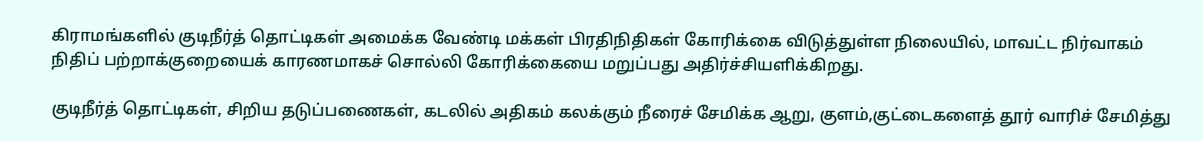கிராமங்களில் குடிநீர்த் தொட்டிகள் அமைக்க வேண்டி மக்கள் பிரதிநிதிகள் கோரிக்கை விடுத்துள்ள நிலையில், மாவட்ட நிர்வாகம் நிதிப் பற்றாக்குறையைக் காரணமாகச் சொல்லி கோரிக்கையை மறுப்பது அதிர்ச்சியளிக்கிறது.

குடிநீர்த் தொட்டிகள், சிறிய தடுப்பணைகள், கடலில் அதிகம் கலக்கும் நீரைச் சேமிக்க ஆறு, குளம்,குட்டைகளைத் தூர் வாரிச் சேமித்து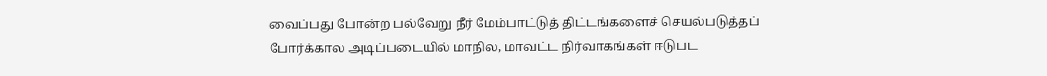வைப்பது போன்ற பல்வேறு நீர் மேம்பாட்டுத் திட்டங்களைச் செயல்படுத்தப் போர்க்கால அடிப்படையில் மாநில, மாவட்ட நிர்வாகங்கள் ஈடுபட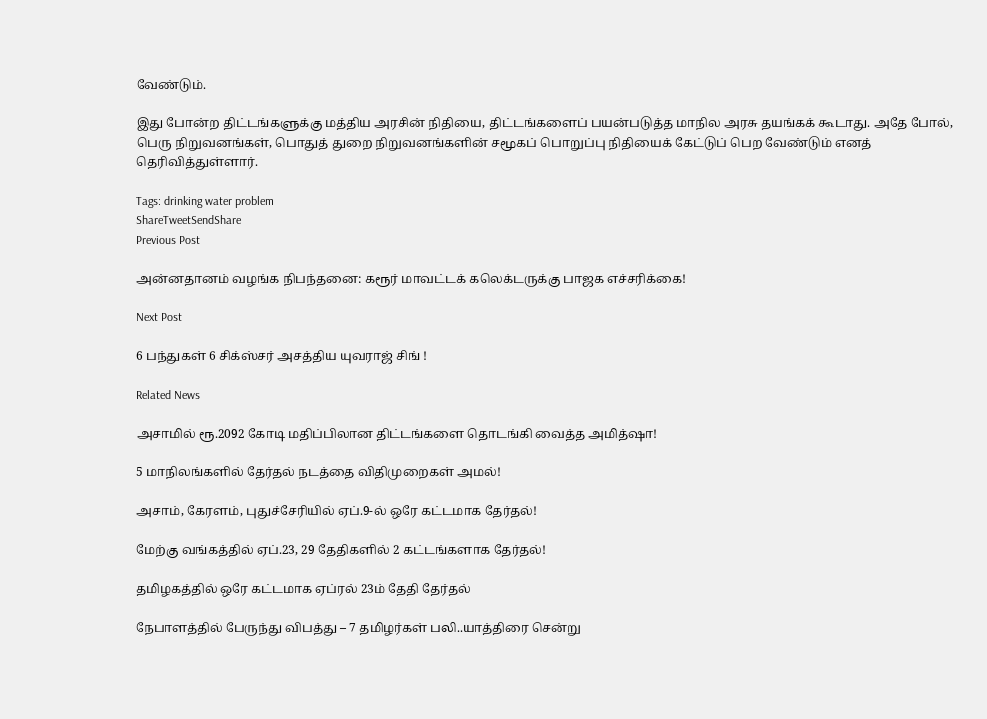வேண்டும்.

இது போன்ற திட்டங்களுக்கு மத்திய அரசின் நிதியை, திட்டங்களைப் பயன்படுத்த மாநில அரசு தயங்கக் கூடாது. அதே போல், பெரு நிறுவனங்கள், பொதுத் துறை நிறுவனங்களின் சமூகப் பொறுப்பு நிதியைக் கேட்டுப் பெற வேண்டும் எனத் தெரிவித்துள்ளார்.

Tags: drinking water problem
ShareTweetSendShare
Previous Post

அன்னதானம் வழங்க நிபந்தனை: கரூர் மாவட்டக் கலெக்டருக்கு பாஜக எச்சரிக்கை!

Next Post

6 பந்துகள் 6 சிக்ஸ்சர் அசத்திய யுவராஜ் சிங் !

Related News

அசாமில் ரூ.2092 கோடி மதிப்பிலான திட்டங்களை தொடங்கி வைத்த அமித்ஷா!

5 மாநிலங்களில் தேர்தல் நடத்தை விதிமுறைகள் அமல்!

அசாம், கேரளம், புதுச்சேரியில் ஏப்.9-ல் ஒரே கட்டமாக தேர்தல்!

மேற்கு வங்கத்தில் ஏப்.23, 29 தேதிகளில் 2 கட்டங்களாக தேர்தல்!

தமிழகத்தில் ஒரே கட்டமாக ஏப்ரல் 23ம் தேதி தேர்தல்

நேபாளத்தில் பேருந்து விபத்து – 7 தமிழர்கள் பலி..யாத்திரை சென்று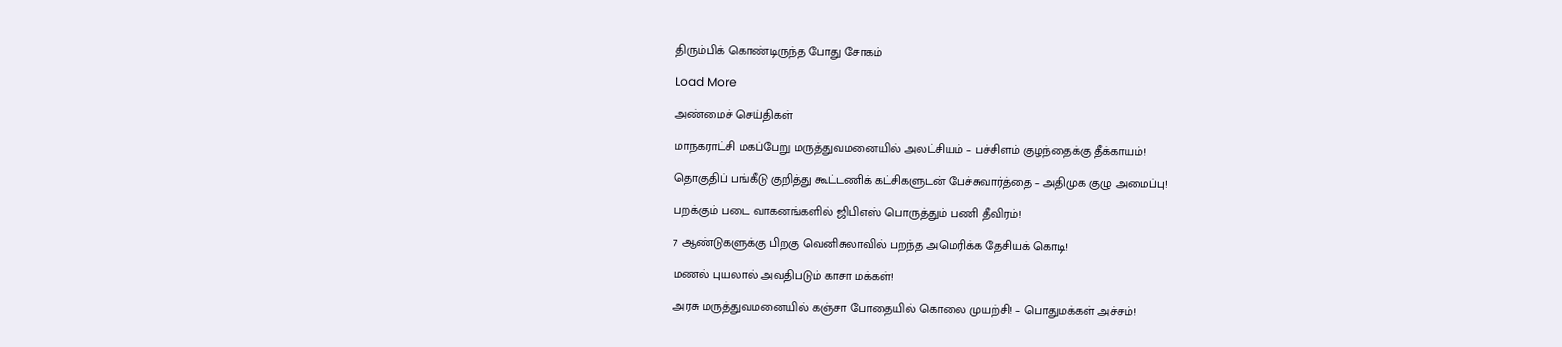திரும்பிக் கொண்டிருந்த போது சோகம்

Load More

அண்மைச் செய்திகள்

மாநகராட்சி மகப்பேறு மருத்துவமனையில் அலட்சியம் – பச்சிளம் குழந்தைக்கு தீக்காயம்!

தொகுதிப் பங்கீடு குறித்து கூட்டணிக் கட்சிகளுடன் பேச்சுவார்த்தை – அதிமுக குழு அமைப்பு!

பறக்கும் படை வாகனங்களில் ஜிபிஎஸ் பொருத்தும் பணி தீவிரம்!

7 ஆண்டுகளுக்கு பிறகு வெனிசுலாவில் பறந்த அமெரிக்க தேசியக் கொடி!

மணல் புயலால் அவதிபடும் காசா மக்கள்!

அரசு மருத்துவமனையில் கஞ்சா போதையில் கொலை முயற்சி! – பொதுமக்கள் அச்சம்!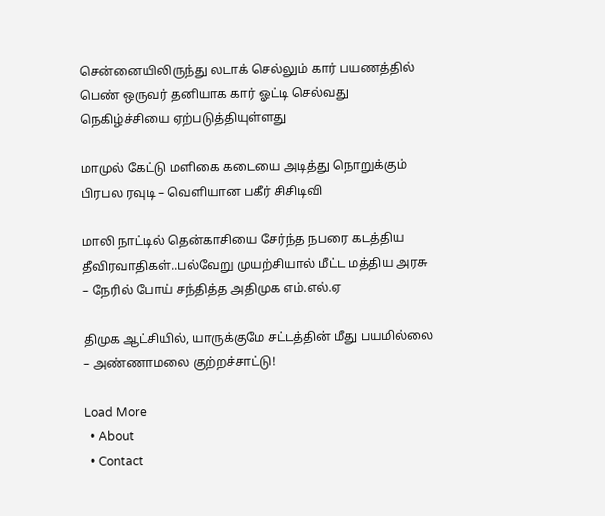சென்னையிலிருந்து லடாக் செல்லும் கார் பயணத்தில் பெண் ஒருவர் தனியாக கார் ஓட்டி செல்வது நெகிழ்ச்சியை ஏற்படுத்தியுள்ளது

மாமுல் கேட்டு மளிகை கடையை அடித்து நொறுக்கும் பிரபல ரவுடி – வெளியான பகீர் சிசிடிவி

மாலி நாட்டில் தென்காசியை சேர்ந்த நபரை கடத்திய தீவிரவாதிகள்..பல்வேறு முயற்சியால் மீட்ட மத்திய அரசு – நேரில் போய் சந்தித்த அதிமுக எம்.எல்.ஏ

திமுக ஆட்சியில், யாருக்குமே சட்டத்தின் மீது பயமில்லை – அண்ணாமலை குற்றச்சாட்டு!

Load More
  • About
  • Contact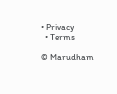• Privacy
  • Terms

© Marudham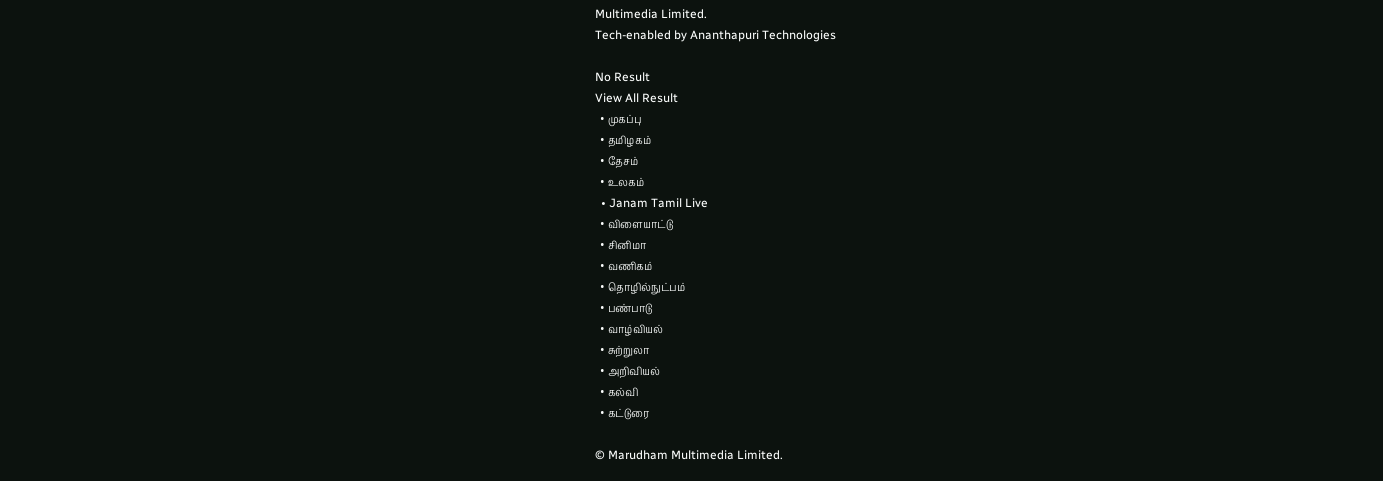Multimedia Limited.
Tech-enabled by Ananthapuri Technologies

No Result
View All Result
  • முகப்பு
  • தமிழகம்
  • தேசம்
  • உலகம்
  • Janam Tamil Live
  • விளையாட்டு
  • சினிமா
  • வணிகம்
  • தொழில்நுட்பம்
  • பண்பாடு
  • வாழ்வியல்
  • சுற்றுலா
  • அறிவியல்
  • கல்வி
  • கட்டுரை

© Marudham Multimedia Limited.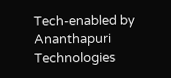Tech-enabled by Ananthapuri Technologies